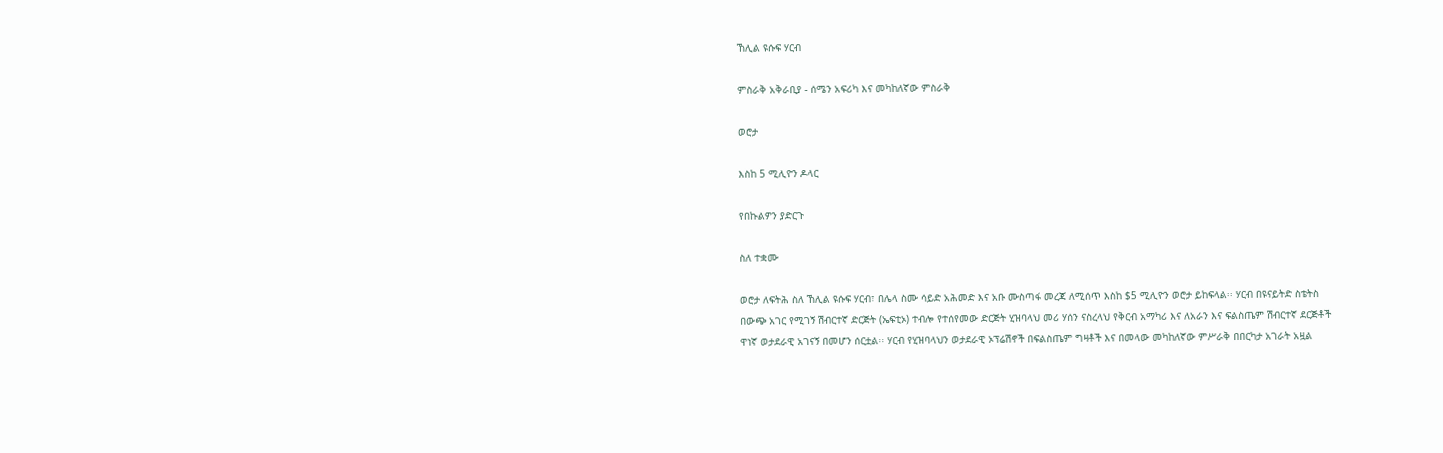ኸሊል ዩሱፍ ሃርብ

ምስራቅ አቅራቢያ - ሰሜን አፍሪካ እና መካከለኛው ምስራቅ

ወሮታ

እስከ 5 ሚሊዮን ዶላር

የበኩልዎን ያድርጉ

ስለ ተቋሙ

ወሮታ ለፍትሕ ስለ ኸሊል ዩሱፍ ሃርብ፣ በሌላ ስሙ ሳይድ አሕመድ እና አቡ ሙስጣፋ መረጃ ለሚሰጥ እስከ $5 ሚሊዮን ወሮታ ይከፍላል፡፡ ሃርብ በዩናይትድ ስቴትስ በውጭ አገር የሚገኝ ሽብርተኛ ድርጅት (ኤፍቲኦ) ተብሎ የተሰየመው ድርጅት ሂዝባላህ መሪ ሃሰን ናስረላህ የቅርብ አማካሪ እና ለአራን እና ፍልስጤም ሽብርተኛ ደርጅቶች ዋነኛ ወታደራዊ አገናኝ በመሆን ሰርቷል፡፡ ሃርብ የሂዝባላህን ወታደራዊ ኦፕሬሽኖች በፍልስጤም ግዛቶች እና በመላው መካከለኛው ምሥራቅ በበርካታ አገራት አዟል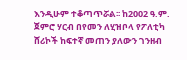እንዲሁም ተቆጣጥሯል፡፡ ከ2002 ዓ.ም. ጀምሮ ሃርብ በየመን ለሂዝቦላ የፖለቲካ ሸሪኮች ከፍተኛ መጠን ያለውን ገንዘብ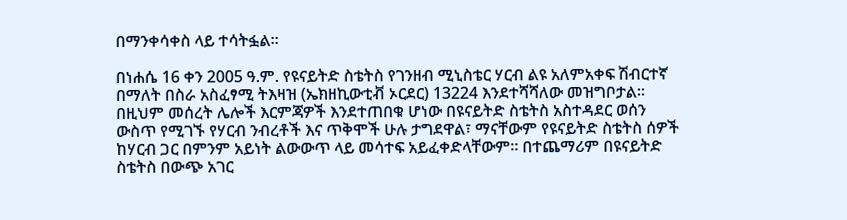በማንቀሳቀስ ላይ ተሳትፏል፡፡

በነሐሴ 16 ቀን 2005 ዓ.ም. የዩናይትድ ስቴትስ የገንዘብ ሚኒስቴር ሃርብ ልዩ አለምአቀፍ ሽብርተኛ በማለት በስራ አስፈፃሚ ትእዛዝ (ኤክዘኪውቲቭ ኦርደር) 13224 እንደተሻሻለው መዝግቦታል፡፡ በዚህም መሰረት ሌሎች እርምጃዎች እንደተጠበቁ ሆነው በዩናይትድ ስቴትስ አስተዳደር ወሰን ውስጥ የሚገኙ የሃርብ ንብረቶች እና ጥቅሞች ሁሉ ታግደዋል፣ ማናቸውም የዩናይትድ ስቴትስ ሰዎች ከሃርብ ጋር በምንም አይነት ልውውጥ ላይ መሳተፍ አይፈቀድላቸውም፡፡ በተጨማሪም በዩናይትድ ስቴትስ በውጭ አገር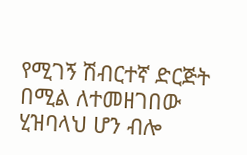የሚገኝ ሽብርተኛ ድርጅት በሚል ለተመዘገበው ሂዝባላህ ሆን ብሎ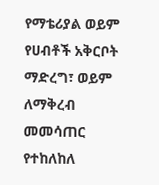የማቴሪያል ወይም የሀብቶች አቅርቦት ማድረግ፣ ወይም ለማቅረብ መመሳጠር የተከለከለ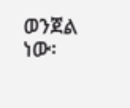ወንጀል ነው፡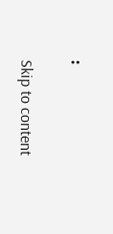፡

Skip to content